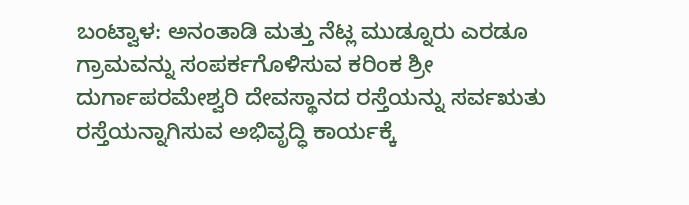ಬಂಟ್ವಾಳ: ಅನಂತಾಡಿ ಮತ್ತು ನೆಟ್ಲ ಮುಡ್ನೂರು ಎರಡೂ ಗ್ರಾಮವನ್ನು ಸಂಪರ್ಕಗೊಳಿಸುವ ಕರಿಂಕ ಶ್ರೀ ದುರ್ಗಾಪರಮೇಶ್ವರಿ ದೇವಸ್ಥಾನದ ರಸ್ತೆಯನ್ನು ಸರ್ವಋತು ರಸ್ತೆಯನ್ನಾಗಿಸುವ ಅಭಿವೃದ್ಧಿ ಕಾರ್ಯಕ್ಕೆ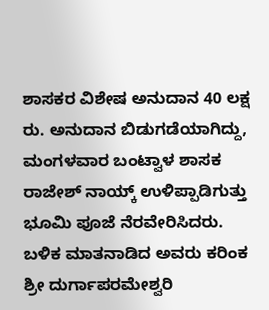ಶಾಸಕರ ವಿಶೇಷ ಅನುದಾನ 40 ಲಕ್ಷ ರು. ಅನುದಾನ ಬಿಡುಗಡೆಯಾಗಿದ್ದು, ಮಂಗಳವಾರ ಬಂಟ್ವಾಳ ಶಾಸಕ ರಾಜೇಶ್ ನಾಯ್ಕ್ ಉಳಿಪ್ಪಾಡಿಗುತ್ತು ಭೂಮಿ ಪೂಜೆ ನೆರವೇರಿಸಿದರು. ಬಳಿಕ ಮಾತನಾಡಿದ ಅವರು ಕರಿಂಕ ಶ್ರೀ ದುರ್ಗಾಪರಮೇಶ್ವರಿ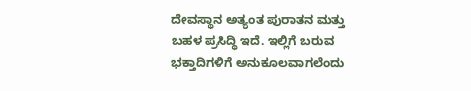ದೇವಸ್ಥಾನ ಅತ್ಯಂತ ಪುರಾತನ ಮತ್ತು ಬಹಳ ಪ್ರಸಿದ್ಧಿ ಇದೆ. ಇಲ್ಲಿಗೆ ಬರುವ ಭಕ್ತಾದಿಗಳಿಗೆ ಅನುಕೂಲವಾಗಲೆಂದು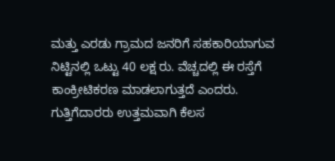ಮತ್ತು ಎರಡು ಗ್ರಾಮದ ಜನರಿಗೆ ಸಹಕಾರಿಯಾಗುವ ನಿಟ್ಟಿನಲ್ಲಿ ಒಟ್ಟು 40 ಲಕ್ಷ ರು. ವೆಚ್ಚದಲ್ಲಿ ಈ ರಸ್ತೆಗೆ ಕಾಂಕ್ರೀಟಿಕರಣ ಮಾಡಲಾಗುತ್ತದೆ ಎಂದರು. ಗುತ್ತಿಗೆದಾರರು ಉತ್ತಮವಾಗಿ ಕೆಲಸ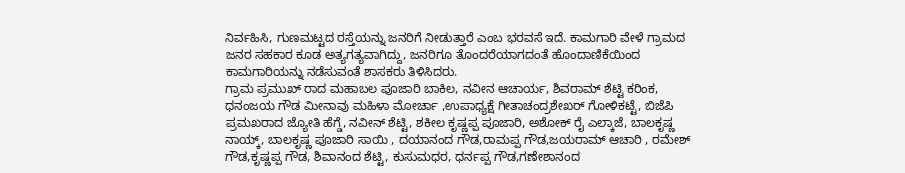ನಿರ್ವಹಿಸಿ, ಗುಣಮಟ್ಟದ ರಸ್ತೆಯನ್ನು ಜನರಿಗೆ ನೀಡುತ್ತಾರೆ ಎಂಬ ಭರವಸೆ ಇದೆ. ಕಾಮಗಾರಿ ವೇಳೆ ಗ್ರಾಮದ ಜನರ ಸಹಕಾರ ಕೂಡ ಅತ್ಯಗತ್ಯವಾಗಿದ್ದು, ಜನರಿಗೂ ತೊಂದರೆಯಾಗದಂತೆ ಹೊಂದಾಣಿಕೆಯಿಂದ ಕಾಮಗಾರಿಯನ್ನು ನಡೆಸುವಂತೆ ಶಾಸಕರು ತಿಳಿಸಿದರು.
ಗ್ರಾಮ ಪ್ರಮುಖ್ ರಾದ ಮಹಾಬಲ ಪೂಜಾರಿ ಬಾಕಿಲ, ನವೀನ ಆಚಾರ್ಯ, ಶಿವರಾಮ್ ಶೆಟ್ಟಿ ಕರಿಂಕ, ಧನಂಜಯ ಗೌಡ ಮೀನಾವು ಮಹಿಳಾ ಮೋರ್ಚಾ ,ಉಪಾಧ್ಯಕ್ಷೆ ಗೀತಾಚಂದ್ರಶೇಖರ್ ಗೋಳಿಕಟ್ಟೆ, ಬಿಜೆಪಿ ಪ್ರಮಖರಾದ ಜ್ಯೋತಿ ಹೆಗ್ಡೆ, ನವೀನ್ ಶೆಟ್ಟಿ, ಶಕೀಲ ಕೃಷ್ಣಪ್ಪ ಪೂಜಾರಿ, ಅಶೋಕ್ ರೈ ಎಲ್ಕಾಜೆ, ಬಾಲಕೃಷ್ಣ ನಾಯ್ಕ್, ಬಾಲಕೃಷ್ಣ ಪೂಜಾರಿ ಸಾಯಿ , ದಯಾನಂದ ಗೌಡ,ರಾಮಪ್ಪ ಗೌಡ,ಜಯರಾಮ್ ಆಚಾರಿ , ರಮೇಶ್ ಗೌಡ,ಕೃಷ್ಣಪ್ಪ ಗೌಡ, ಶಿವಾನಂದ ಶೆಟ್ಟಿ, ಕುಸುಮಧರ, ಧರ್ನಪ್ಪ ಗೌಡ,ಗಣೇಶಾನಂದ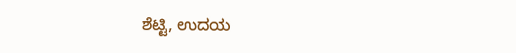ಶೆಟ್ಟಿ, ಉದಯ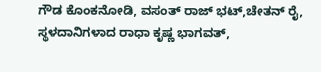ಗೌಡ ಕೊಂಕನೋಡಿ, ವಸಂತ್ ರಾಜ್ ಭಟ್,ಚೇತನ್ ರೈ, ಸ್ಥಳದಾನಿಗಳಾದ ರಾಧಾ ಕೃಷ್ಣ ಭಾಗವತ್,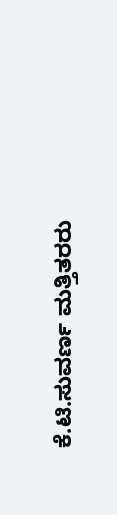ಕೆ.ಟಿ.ಸುವರ್ಣ ಮತ್ತಿತರರು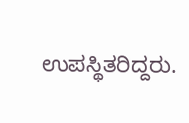ಉಪಸ್ಥಿತರಿದ್ದರು.